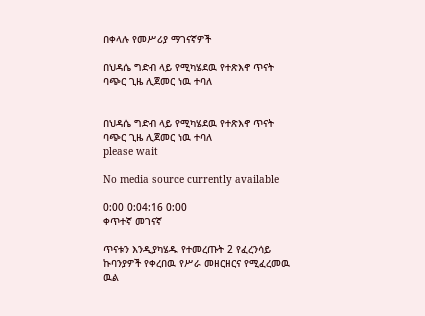በቀላሉ የመሥሪያ ማገናኛዎች

በህዳሴ ግድብ ላይ የሚካሄደዉ የተጽእኖ ጥናት ባጭር ጊዜ ሊጀመር ነዉ ተባለ


በህዳሴ ግድብ ላይ የሚካሄደዉ የተጽእኖ ጥናት ባጭር ጊዜ ሊጀመር ነዉ ተባለ
please wait

No media source currently available

0:00 0:04:16 0:00
ቀጥተኛ መገናኛ

ጥናቱን እንዲያካሄዱ የተመረጡት 2 የፈረንሳይ ኩባንያዎች የቀረበዉ የሥራ መዘርዘርና የሚፈረመዉ ዉል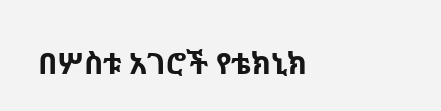በሦስቱ አገሮች የቴክኒክ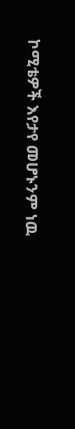ኮሚቴዎች እየታየ መሆኑንም ነዉ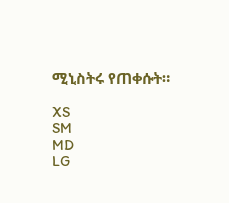ሚኒስትሩ የጠቀሱት።

XS
SM
MD
LG